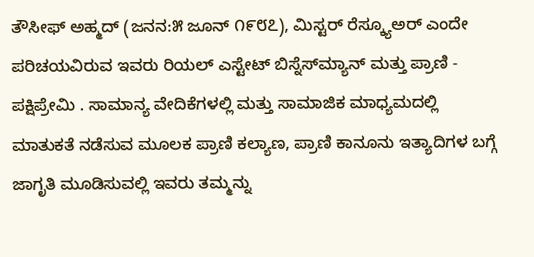ತೌಸೀಫ್ ಅಹ್ಮದ್ (ಜನನ:೫ ಜೂನ್ ೧೯೮೭), ಮಿಸ್ಟರ್ ರೆಸ್ಕ್ಯೂಅರ್ ಎಂದೇ ಪರಿಚಯವಿರುವ ಇವರು ರಿಯಲ್ ಎಸ್ಟೇಟ್ ಬಿಸ್ನೆಸ್‌ಮ್ಯಾನ್ ಮತ್ತು ಪ್ರಾಣಿ - ಪಕ್ಷಿಪ್ರೇಮಿ . ಸಾಮಾನ್ಯ ವೇದಿಕೆಗಳಲ್ಲಿ ಮತ್ತು ಸಾಮಾಜಿಕ ಮಾಧ್ಯಮದಲ್ಲಿ ಮಾತುಕತೆ ನಡೆಸುವ ಮೂಲಕ ಪ್ರಾಣಿ ಕಲ್ಯಾಣ, ಪ್ರಾಣಿ ಕಾನೂನು ಇತ್ಯಾದಿಗಳ ಬಗ್ಗೆ ಜಾಗೃತಿ ಮೂಡಿಸುವಲ್ಲಿ ಇವರು ತಮ್ಮನ್ನು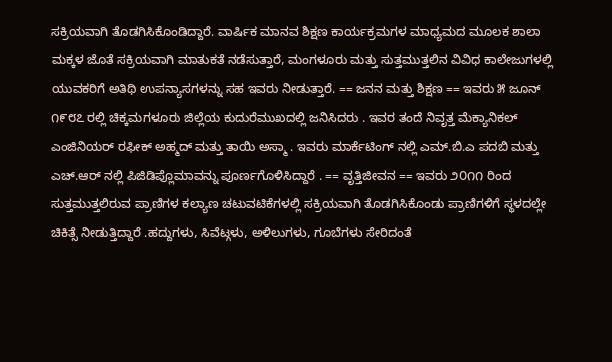ಸಕ್ರಿಯವಾಗಿ ತೊಡಗಿಸಿಕೊಂಡಿದ್ದಾರೆ. ವಾರ್ಷಿಕ ಮಾನವ ಶಿಕ್ಷಣ ಕಾರ್ಯಕ್ರಮಗಳ ಮಾಧ್ಯಮದ ಮೂಲಕ ಶಾಲಾ ಮಕ್ಕಳ ಜೊತೆ ಸಕ್ರಿಯವಾಗಿ ಮಾತುಕತೆ ನಡೆಸುತ್ತಾರೆ, ಮಂಗಳೂರು ಮತ್ತು ಸುತ್ತಮುತ್ತಲಿನ ವಿವಿಧ ಕಾಲೇಜುಗಳಲ್ಲಿ ಯುವಕರಿಗೆ ಅತಿಥಿ ಉಪನ್ಯಾಸಗಳನ್ನು ಸಹ ಇವರು ನೀಡುತ್ತಾರೆ. == ಜನನ ಮತ್ತು ಶಿಕ್ಷಣ == ಇವರು ೫ ಜೂನ್ ೧೯೮೭ ರಲ್ಲಿ ಚಿಕ್ಕಮಗಳೂರು ಜಿಲ್ಲೆಯ ಕುದುರೆಮುಖದಲ್ಲಿ ಜನಿಸಿದರು . ಇವರ ತಂದೆ ನಿವೃತ್ತ ಮೆಕ್ಯಾನಿಕಲ್ ಎಂಜಿನಿಯರ್ ರಫೀಕ್ ಅಹ್ಮದ್ ಮತ್ತು ತಾಯಿ ಅಸ್ಮಾ . ಇವರು ಮಾರ್ಕೆಟಿಂಗ್ ನಲ್ಲಿ ಎಮ್.ಬಿ.ಎ ಪದಬಿ ಮತ್ತು ಎಚ್.ಆರ್ ನಲ್ಲಿ ಪಿಜಿಡಿಪ್ಲೊಮಾವನ್ನು ಪೂರ್ಣಗೊಳಿಸಿದ್ದಾರೆ . == ವೃತ್ತಿಜೀವನ == ಇವರು ೨೦೧೧ ರಿಂದ ಸುತ್ತಮುತ್ತಲಿರುವ ಪ್ರಾಣಿಗಳ ಕಲ್ಯಾಣ ಚಟುವಟಿಕೆಗಳಲ್ಲಿ ಸಕ್ರಿಯವಾಗಿ ತೊಡಗಿಸಿಕೊಂಡು ಪ್ರಾಣಿಗಳಿಗೆ ಸ್ಥಳದಲ್ಲೇ ಚಿಕಿತ್ಸೆ ನೀಡುತ್ತಿದ್ದಾರೆ .ಹದ್ದುಗಳು, ಸಿವೆಟ್ಗಳು, ಅಳಿಲುಗಳು, ಗೂಬೆಗಳು ಸೇರಿದಂತೆ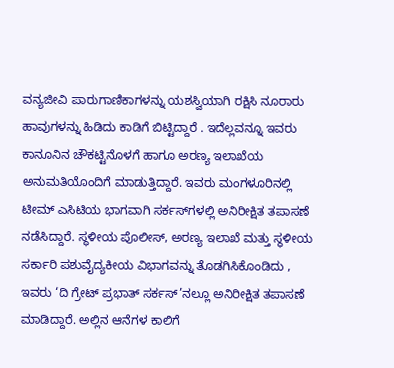ವನ್ಯಜೀವಿ ಪಾರುಗಾಣಿಕಾಗಳನ್ನು ಯಶಸ್ವಿಯಾಗಿ ರಕ್ಷಿಸಿ ನೂರಾರು ಹಾವುಗಳನ್ನು ಹಿಡಿದು ಕಾಡಿಗೆ ಬಿಟ್ಟಿದ್ದಾರೆ . ಇದೆಲ್ಲವನ್ನೂ ಇವರು ಕಾನೂನಿನ ಚೌಕಟ್ಟಿನೊಳಗೆ ಹಾಗೂ ಅರಣ್ಯ ಇಲಾಖೆಯ ಅನುಮತಿಯೊಂದಿಗೆ ಮಾಡುತ್ತಿದ್ದಾರೆ. ಇವರು ಮಂಗಳೂರಿನಲ್ಲಿ ಟೀಮ್ ಎಸಿಟಿಯ ಭಾಗವಾಗಿ ಸರ್ಕಸ್‌ಗಳಲ್ಲಿ ಅನಿರೀಕ್ಷಿತ ತಪಾಸಣೆ ನಡೆಸಿದ್ದಾರೆ. ಸ್ಥಳೀಯ ಪೊಲೀಸ್, ಅರಣ್ಯ ಇಲಾಖೆ ಮತ್ತು ಸ್ಥಳೀಯ ಸರ್ಕಾರಿ ಪಶುವೈದ್ಯಕೀಯ ವಿಭಾಗವನ್ನು ತೊಡಗಿಸಿಕೊಂಡಿದು , ಇವರು ‘ದಿ ಗ್ರೇಟ್ ಪ್ರಭಾತ್ ಸರ್ಕಸ್’ನಲ್ಲೂ ಅನಿರೀಕ್ಷಿತ ತಪಾಸಣೆ ಮಾಡಿದ್ದಾರೆ. ಅಲ್ಲಿನ ಆನೆಗಳ ಕಾಲಿಗೆ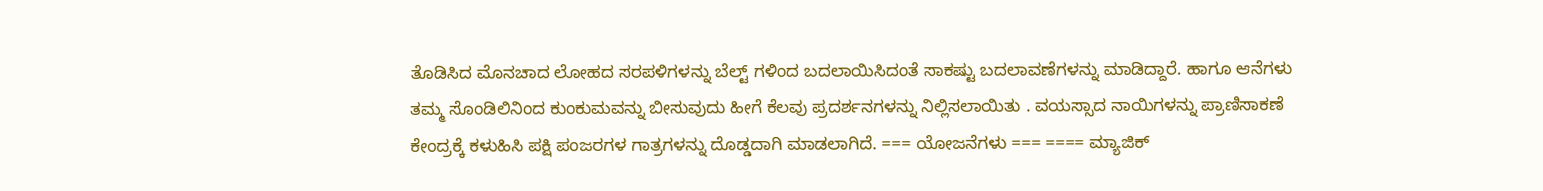ತೊಡಿಸಿದ ಮೊನಚಾದ ಲೋಹದ ಸರಪಳಿಗಳನ್ನು ಬೆಲ್ಟ್ ಗಳಿಂದ ಬದಲಾಯಿಸಿದಂತೆ ಸಾಕಷ್ಟು ಬದಲಾವಣೆಗಳನ್ನು ಮಾಡಿದ್ದಾರೆ. ಹಾಗೂ ಆನೆಗಳು ತಮ್ಮ ಸೊಂಡಿಲಿನಿಂದ ಕುಂಕುಮವನ್ನು ಬೀಸುವುದು ಹೀಗೆ ಕೆಲವು ಪ್ರದರ್ಶನಗಳನ್ನು ನಿಲ್ಲಿಸಲಾಯಿತು . ವಯಸ್ಸಾದ ನಾಯಿಗಳನ್ನು ಪ್ರಾಣಿಸಾಕಣೆ ಕೇಂದ್ರಕ್ಕೆ ಕಳುಹಿಸಿ ಪಕ್ಷಿ ಪಂಜರಗಳ ಗಾತ್ರಗಳನ್ನು ದೊಡ್ಡದಾಗಿ ಮಾಡಲಾಗಿದೆ. === ಯೋಜನೆಗಳು === ==== ಮ್ಯಾಜಿಕ್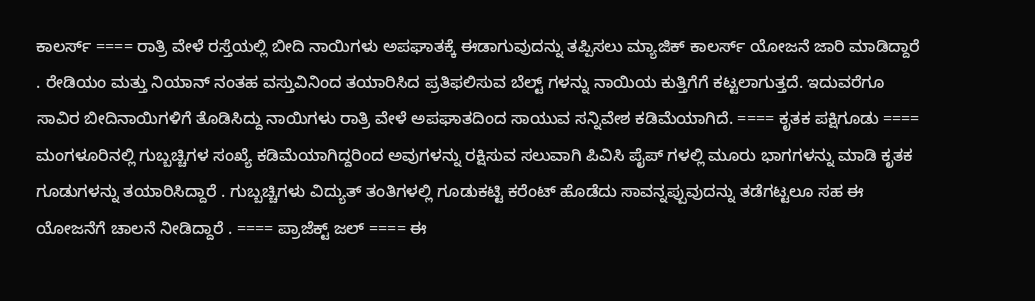ಕಾಲರ್ಸ್ ==== ರಾತ್ರಿ ವೇಳೆ ರಸ್ತೆಯಲ್ಲಿ ಬೀದಿ ನಾಯಿಗಳು ಅಪಘಾತಕ್ಕೆ ಈಡಾಗುವುದನ್ನು ತಪ್ಪಿಸಲು ಮ್ಯಾಜಿಕ್ ಕಾಲರ್ಸ್ ಯೋಜನೆ ಜಾರಿ ಮಾಡಿದ್ದಾರೆ . ರೇಡಿಯಂ ಮತ್ತು ನಿಯಾನ್ ನಂತಹ ವಸ್ತುವಿನಿಂದ ತಯಾರಿಸಿದ ಪ್ರತಿಫಲಿಸುವ ಬೆಲ್ಟ್ ಗಳನ್ನು ನಾಯಿಯ ಕುತ್ತಿಗೆಗೆ ಕಟ್ಟಲಾಗುತ್ತದೆ. ಇದುವರೆಗೂ ಸಾವಿರ ಬೀದಿನಾಯಿಗಳಿಗೆ ತೊಡಿಸಿದ್ದು ನಾಯಿಗಳು ರಾತ್ರಿ ವೇಳೆ ಅಪಘಾತದಿಂದ ಸಾಯುವ ಸನ್ನಿವೇಶ ಕಡಿಮೆಯಾಗಿದೆ. ==== ಕೃತಕ ಪಕ್ಷಿಗೂಡು ==== ಮಂಗಳೂರಿನಲ್ಲಿ ಗುಬ್ಬಚ್ಚಿಗಳ ಸಂಖ್ಯೆ ಕಡಿಮೆಯಾಗಿದ್ದರಿಂದ ಅವುಗಳನ್ನು ರಕ್ಷಿಸುವ ಸಲುವಾಗಿ ಪಿವಿಸಿ ಪೈಪ್ ಗಳಲ್ಲಿ ಮೂರು ಭಾಗಗಳನ್ನು ಮಾಡಿ ಕೃತಕ ಗೂಡುಗಳನ್ನು ತಯಾರಿಸಿದ್ದಾರೆ . ಗುಬ್ಬಚ್ಚಿಗಳು ವಿದ್ಯುತ್ ತಂತಿಗಳಲ್ಲಿ ಗೂಡುಕಟ್ಟಿ ಕರೆಂಟ್ ಹೊಡೆದು ಸಾವನ್ನಪ್ಪುವುದನ್ನು ತಡೆಗಟ್ಟಲೂ ಸಹ ಈ ಯೋಜನೆಗೆ ಚಾಲನೆ ನೀಡಿದ್ದಾರೆ . ==== ಪ್ರಾಜೆಕ್ಟ್ ಜಲ್ ==== ಈ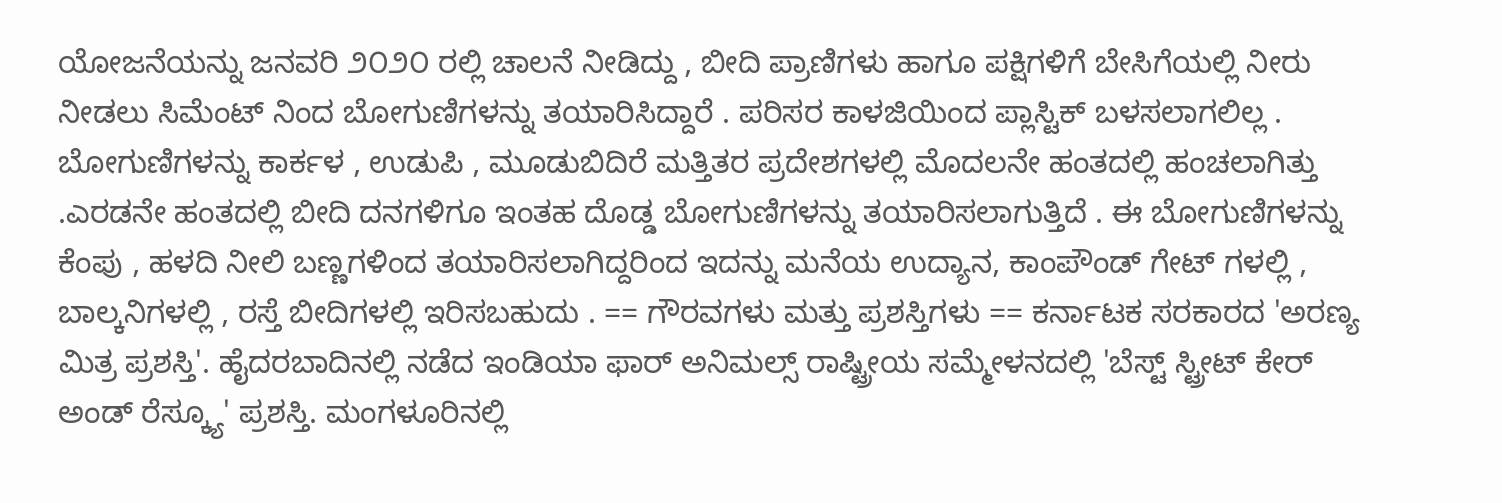ಯೋಜನೆಯನ್ನು ಜನವರಿ ೨೦೨೦ ರಲ್ಲಿ ಚಾಲನೆ ನೀಡಿದ್ದು , ಬೀದಿ ಪ್ರಾಣಿಗಳು ಹಾಗೂ ಪಕ್ಷಿಗಳಿಗೆ ಬೇಸಿಗೆಯಲ್ಲಿ ನೀರು ನೀಡಲು ಸಿಮೆಂಟ್ ನಿಂದ ಬೋಗುಣಿಗಳನ್ನು ತಯಾರಿಸಿದ್ದಾರೆ . ಪರಿಸರ ಕಾಳಜಿಯಿಂದ ಪ್ಲಾಸ್ಟಿಕ್ ಬಳಸಲಾಗಲಿಲ್ಲ . ಬೋಗುಣಿಗಳನ್ನು ಕಾರ್ಕಳ , ಉಡುಪಿ , ಮೂಡುಬಿದಿರೆ ಮತ್ತಿತರ ಪ್ರದೇಶಗಳಲ್ಲಿ ಮೊದಲನೇ ಹಂತದಲ್ಲಿ ಹಂಚಲಾಗಿತ್ತು .ಎರಡನೇ ಹಂತದಲ್ಲಿ ಬೀದಿ ದನಗಳಿಗೂ ಇಂತಹ ದೊಡ್ಡ ಬೋಗುಣಿಗಳನ್ನು ತಯಾರಿಸಲಾಗುತ್ತಿದೆ . ಈ ಬೋಗುಣಿಗಳನ್ನು ಕೆಂಪು , ಹಳದಿ ನೀಲಿ ಬಣ್ಣಗಳಿಂದ ತಯಾರಿಸಲಾಗಿದ್ದರಿಂದ ಇದನ್ನು ಮನೆಯ ಉದ್ಯಾನ, ಕಾಂಪೌಂಡ್ ಗೇಟ್ ಗಳಲ್ಲಿ , ಬಾಲ್ಕನಿಗಳಲ್ಲಿ , ರಸ್ತೆ ಬೀದಿಗಳಲ್ಲಿ ಇರಿಸಬಹುದು . == ಗೌರವಗಳು ಮತ್ತು ಪ್ರಶಸ್ತಿಗಳು == ಕರ್ನಾಟಕ ಸರಕಾರದ 'ಅರಣ್ಯ ಮಿತ್ರ ಪ್ರಶಸ್ತಿ'. ಹೈದರಬಾದಿನಲ್ಲಿ ನಡೆದ ಇಂಡಿಯಾ ಫಾರ್ ಅನಿಮಲ್ಸ್ ರಾಷ್ಟ್ರೀಯ ಸಮ್ಮೇಳನದಲ್ಲಿ 'ಬೆಸ್ಟ್ ಸ್ಟ್ರೀಟ್ ಕೇರ್ ಅಂಡ್ ರೆಸ್ಕ್ಯೂ' ಪ್ರಶಸ್ತಿ. ಮಂಗಳೂರಿನಲ್ಲಿ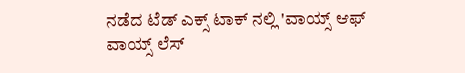ನಡೆದ ಟೆಡ್ ಎಕ್ಸ್ ಟಾಕ್ ನಲ್ಲಿ 'ವಾಯ್ಸ್ ಆಫ್ ವಾಯ್ಸ್ ಲೆಸ್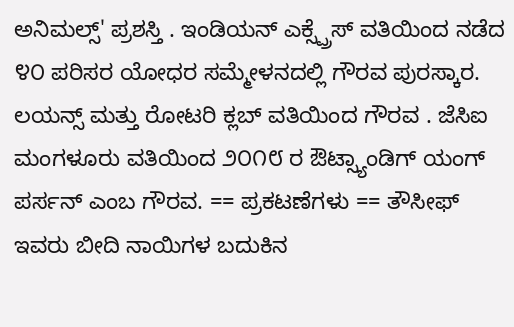ಅನಿಮಲ್ಸ್' ಪ್ರಶಸ್ತಿ . ಇಂಡಿಯನ್ ಎಕ್ಸ್ಪ್ರೆಸ್ ವತಿಯಿಂದ ನಡೆದ ೪೦ ಪರಿಸರ ಯೋಧರ ಸಮ್ಮೇಳನದಲ್ಲಿ ಗೌರವ ಪುರಸ್ಕಾರ. ಲಯನ್ಸ್ ಮತ್ತು ರೋಟರಿ ಕ್ಲಬ್ ವತಿಯಿಂದ ಗೌರವ . ಜೆಸಿಐ ಮಂಗಳೂರು ವತಿಯಿಂದ ೨೦೧೮ ರ ಔಟ್ಸ್ಯಾಂಡಿಗ್ ಯಂಗ್ ಪರ್ಸನ್ ಎಂಬ ಗೌರವ. == ಪ್ರಕಟಣೆಗಳು == ತೌಸೀಫ್ ಇವರು ಬೀದಿ ನಾಯಿಗಳ ಬದುಕಿನ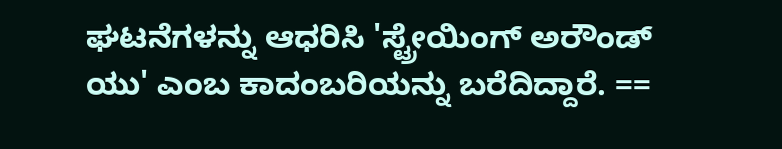ಘಟನೆಗಳನ್ನು ಆಧರಿಸಿ 'ಸ್ಟ್ರೇಯಿಂಗ್ ಅರೌಂಡ್ ಯು' ಎಂಬ ಕಾದಂಬರಿಯನ್ನು ಬರೆದಿದ್ದಾರೆ. ==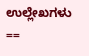ಉಲ್ಲೇಖಗಳು ==